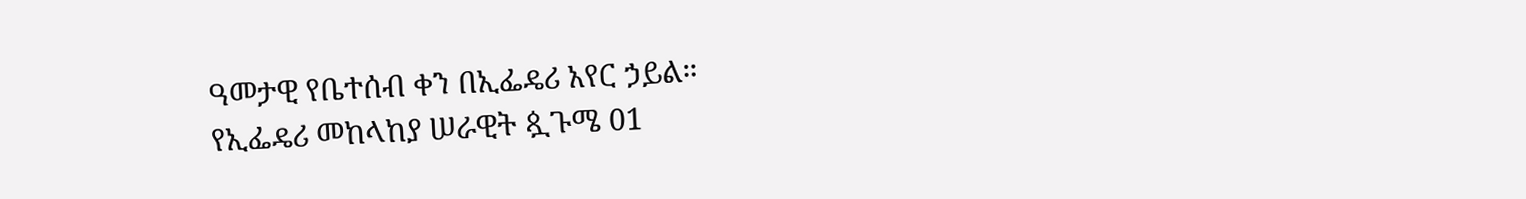ዓመታዊ የቤተሰብ ቀን በኢፌዴሪ አየር ኃይል።
የኢፌዴሪ መከላከያ ሠራዊት ጷጉሜ 01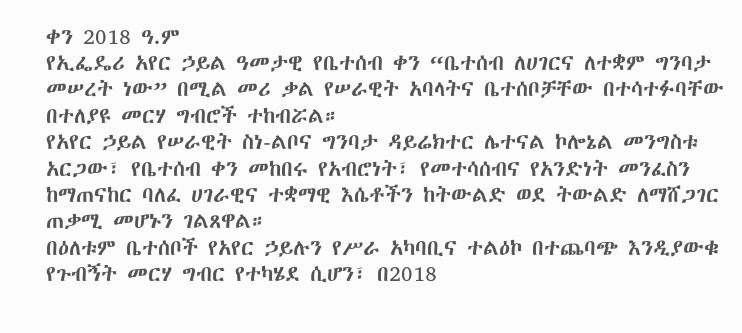ቀን 2018 ዓ.ም
የኢፌዴሪ አየር ኃይል ዓመታዊ የቤተሰብ ቀን “ቤተሰብ ለሀገርና ለተቋም ግንባታ መሠረት ነው” በሚል መሪ ቃል የሠራዊት አባላትና ቤተሰቦቻቸው በተሳተፉባቸው በተለያዩ መርሃ ግብሮች ተከብሯል።
የአየር ኃይል የሠራዊት ስነ-ልቦና ግንባታ ዳይሬክተር ሌተናል ኮሎኔል መንግስቱ አርጋው፣ የቤተሰብ ቀን መከበሩ የአብሮነት፣ የመተሳሰብና የአንድነት መንፈስን ከማጠናከር ባለፈ ሀገራዊና ተቋማዊ እሴቶችን ከትውልድ ወደ ትውልድ ለማሸጋገር ጠቃሚ መሆኑን ገልጸዋል።
በዕለቱም ቤተሰቦች የአየር ኃይሉን የሥራ አካባቢና ተልዕኮ በተጨባጭ እንዲያውቁ የጉብኝት መርሃ ግብር የተካሄደ ሲሆን፣ በ2018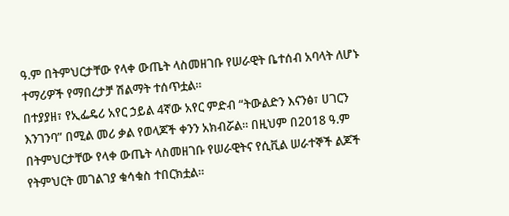ዓ.ም በትምህርታቸው የላቀ ውጤት ላስመዘገቡ የሠራዊት ቤተሰብ አባላት ለሆኑ ተማሪዎች የማበረታቻ ሽልማት ተሰጥቷል።
በተያያዘ፣ የኢፌዴሪ አየር ኃይል 4ኛው አየር ምድብ “ትውልድን እናንፅ፣ ሀገርን እንገንባ” በሚል መሪ ቃል የወላጆች ቀንን አክብሯል። በዚህም በ2018 ዓ.ም በትምህርታቸው የላቀ ውጤት ላስመዘገቡ የሠራዊትና የሲቪል ሠራተኞች ልጆች የትምህርት መገልገያ ቁሳቁስ ተበርክቷል።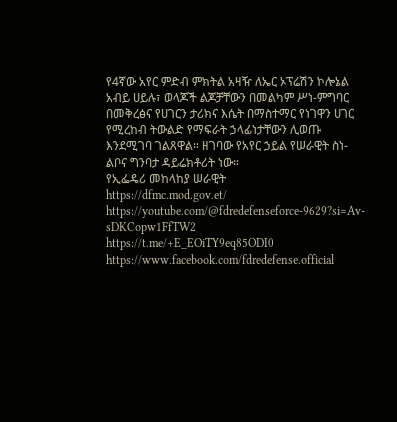የ4ኛው አየር ምድብ ምክትል አዛዥ ለኤር ኦፕሬሽን ኮሎኔል አብይ ሀይሉ፣ ወላጆች ልጆቻቸውን በመልካም ሥነ-ምግባር በመቅረፅና የሀገርን ታሪክና እሴት በማስተማር የነገዋን ሀገር የሚረከብ ትውልድ የማፍራት ኃላፊነታቸውን ሊወጡ እንደሚገባ ገልጸዋል። ዘገባው የአየር ኃይል የሠራዊት ስነ-ልቦና ግንባታ ዳይሬክቶሪት ነው።
የኢፌዴሪ መከላከያ ሠራዊት
https://dfmc.mod.gov.et/
https://youtube.com/@fdredefenseforce-9629?si=Av-sDKCopw1FfTW2
https://t.me/+E_EOiTY9eq85ODI0
https://www.facebook.com/fdredefense.official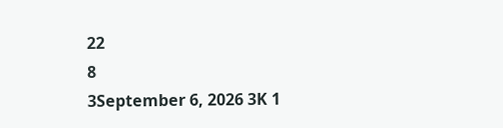22
8
3September 6, 2026 3K 1